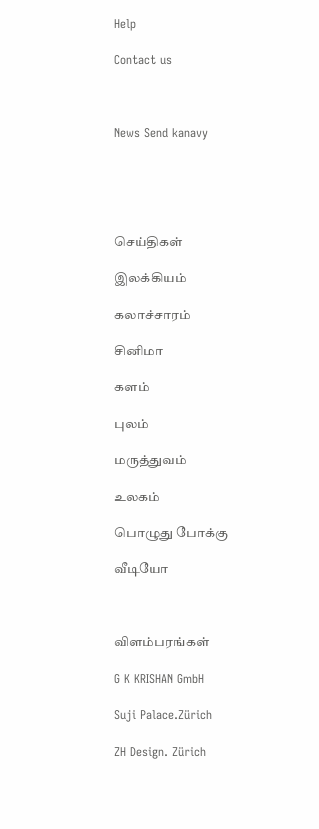Help

Contact us



News Send kanavy





செய்திகள்

இலக்கியம்

கலாச்சாரம்

சினிமா

களம்

புலம்

மருத்துவம்

உலகம்

பொழுது போக்கு

வீடியோ



விளம்பரங்கள்

G K KRISHAN GmbH

Suji Palace.Zürich

ZH Design. Zürich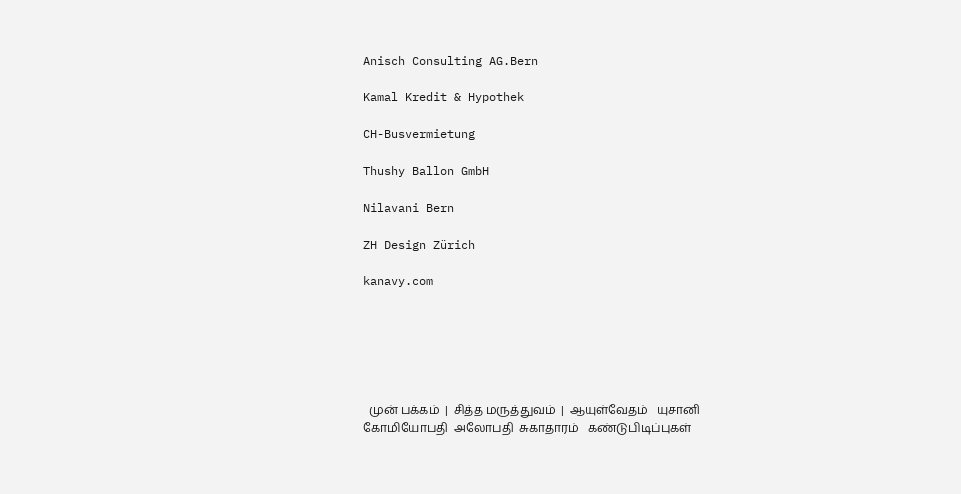Anisch Consulting AG.Bern

Kamal Kredit & Hypothek

CH-Busvermietung

Thushy Ballon GmbH

Nilavani Bern

ZH Design Zürich

kanavy.com






  முன் பக்கம்  |  சித்த மருத்துவம்  |  ஆயுள்வேதம்   யுசானி   கோமியோபதி  அலோபதி  சுகாதாரம்   கண்டுபிடிப்புகள்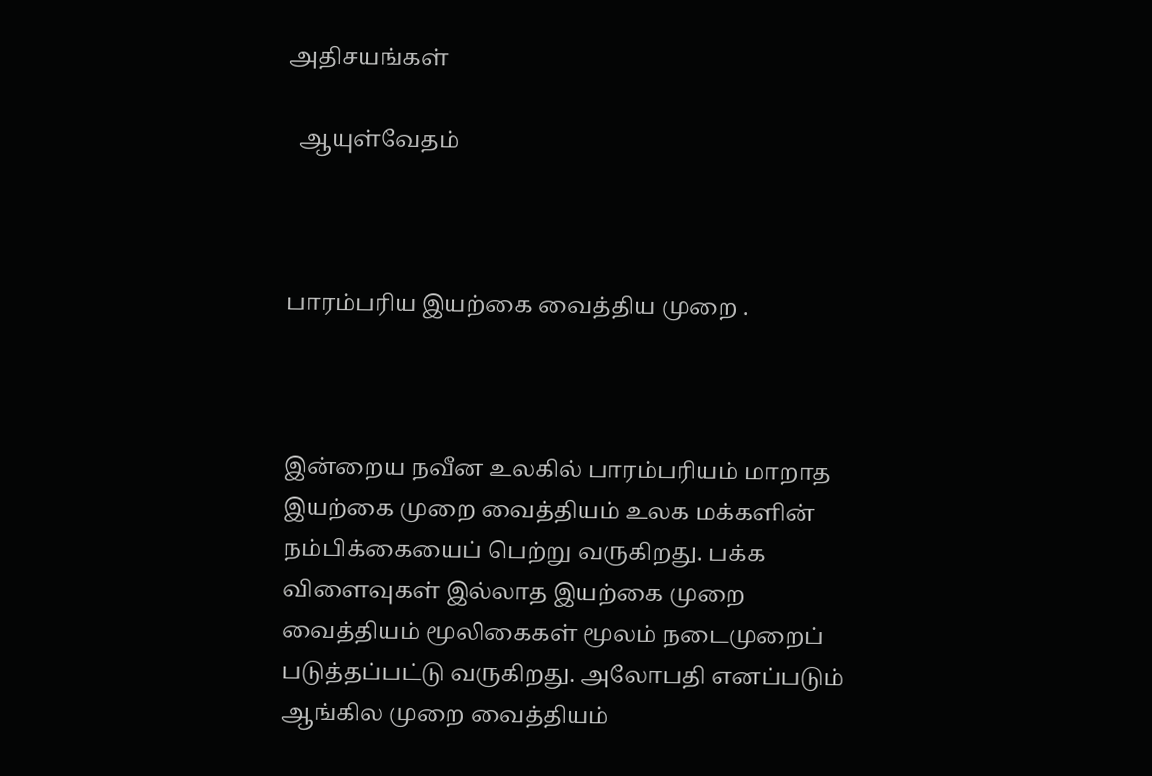அதிசயங்கள்

  ஆயுள்வேதம்



பாரம்பரிய இயற்கை வைத்திய முறை .



இன்றைய நவீன உலகில் பாரம்பரியம் மாறாத இயற்கை முறை வைத்தியம் உலக மக்களின் நம்பிக்கையைப் பெற்று வருகிறது. பக்க விளைவுகள் இல்லாத இயற்கை முறை வைத்தியம் மூலிகைகள் மூலம் நடைமுறைப் படுத்தப்பட்டு வருகிறது. அலோபதி எனப்படும் ஆங்கில முறை வைத்தியம்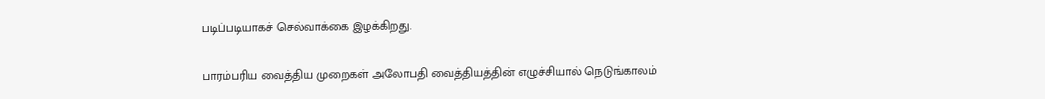படிப்படியாகச் செல்வாக்கை இழக்கிறது.

பாரம்பரிய வைத்திய முறைகள் அலோபதி வைத்தியத்தின் எழுச்சியால் நெடுங்காலம்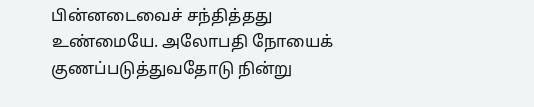பின்னடைவைச் சந்தித்தது உண்மையே. அலோபதி நோயைக் குணப்படுத்துவதோடு நின்று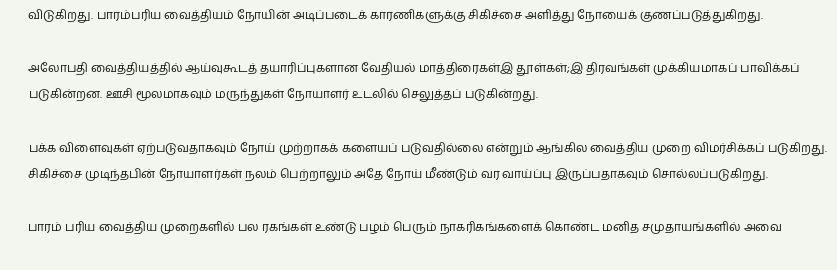விடுகிறது. பாரம்பரிய வைத்தியம் நோயின் அடிப்படைக் காரணிகளுக்கு சிகிச்சை அளித்து நோயைக் குணப்படுத்துகிறது.

அலோபதி வைத்தியத்தில் ஆய்வுகூடத் தயாரிப்புகளான வேதியல் மாத்திரைகள்இ தூள்கள்;இ திரவங்கள் முக்கியமாகப் பாவிக்கப் படுகின்றன. ஊசி மூலமாகவும் மருந்துகள் நோயாளர் உடலில் செலுத்தப் படுகின்றது.

பக்க விளைவுகள் ஏற்படுவதாகவும் நோய் முற்றாகக் களையப் படுவதில்லை என்றும் ஆங்கில வைத்திய முறை விமர்சிக்கப் படுகிறது. சிகிச்சை முடிந்தபின் நோயாளர்கள் நலம் பெற்றாலும் அதே நோய் மீண்டும் வர வாய்ப்பு இருப்பதாகவும் சொல்லப்படுகிறது.

பாரம் பரிய வைத்திய முறைகளில் பல ரகங்கள் உண்டு பழம் பெரும் நாகரிகங்களைக் கொண்ட மனித சமுதாயங்களில் அவை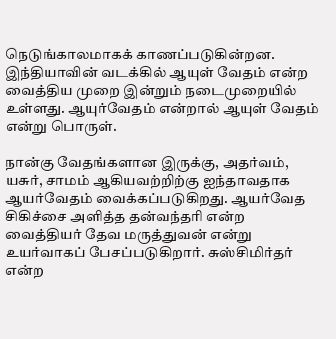நெடுங்காலமாகக் காணப்படுகின்றன. இந்தியாவின் வடக்கில் ஆயுள் வேதம் என்ற வைத்திய முறை இன்றும் நடைமுறையில் உள்ளது. ஆயுர்வேதம் என்றால் ஆயுள் வேதம் என்று பொருள்.

நான்கு வேதங்களான இருக்கு, அதர்வம், யசுர், சாமம் ஆகியவற்றிற்கு ஐந்தாவதாக ஆயர்வேதம் வைக்கப்படுகிறது. ஆயர்வேத சிகிச்சை அளித்த தன்வந்தரி என்ற வைத்தியர் தேவ மருத்துவன் என்று உயர்வாகப் பேசப்படுகிறார். சுஸ்சிமிர்தர் என்ற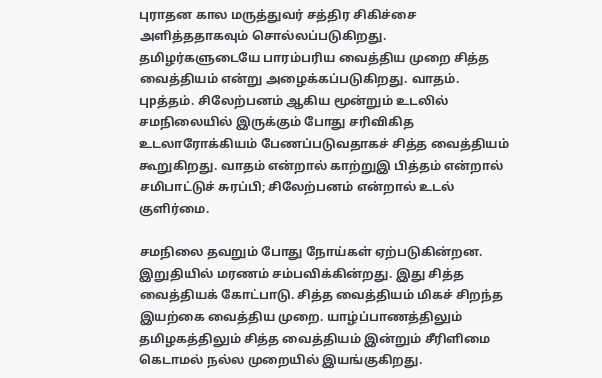புராதன கால மருத்துவர் சத்திர சிகிச்சை அளித்ததாகவும் சொல்லப்படுகிறது. தமிழர்களுடையே பாரம்பரிய வைத்திய முறை சித்த வைத்தியம் என்று அழைக்கப்படுகிறது. வாதம். புpத்தம். சிலேற்பனம் ஆகிய மூன்றும் உடலில் சமநிலையில் இருக்கும் போது சரிவிகித உடலாரோக்கியம் பேணப்படுவதாகச் சித்த வைத்தியம் கூறுகிறது. வாதம் என்றால் காற்றுஇ பித்தம் என்றால் சமிபாட்டுச் சுரப்பி; சிலேற்பனம் என்றால் உடல் குளிர்மை.

சமநிலை தவறும் போது நோய்கள் ஏற்படுகின்றன. இறுதியில் மரணம் சம்பவிக்கின்றது. இது சித்த வைத்தியக் கோட்பாடு. சித்த வைத்தியம் மிகச் சிறந்த இயற்கை வைத்திய முறை. யாழ்ப்பாணத்திலும் தமிழகத்திலும் சித்த வைத்தியம் இன்றும் சீரிளிமை கெடாமல் நல்ல முறையில் இயங்குகிறது.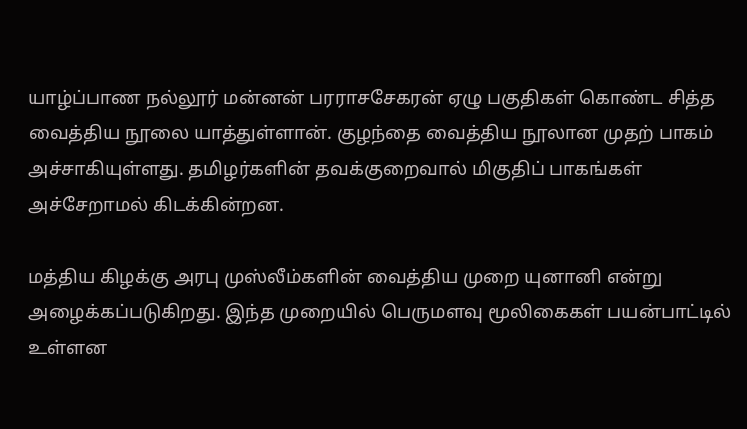யாழ்ப்பாண நல்லூர் மன்னன் பரராசசேகரன் ஏழு பகுதிகள் கொண்ட சித்த வைத்திய நூலை யாத்துள்ளான். குழந்தை வைத்திய நூலான முதற் பாகம் அச்சாகியுள்ளது. தமிழர்களின் தவக்குறைவால் மிகுதிப் பாகங்கள் அச்சேறாமல் கிடக்கின்றன.

மத்திய கிழக்கு அரபு முஸ்லீம்களின் வைத்திய முறை யுனானி என்று அழைக்கப்படுகிறது. இந்த முறையில் பெருமளவு மூலிகைகள் பயன்பாட்டில் உள்ளன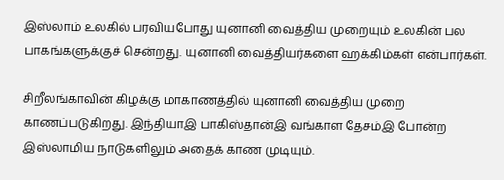இஸ்லாம் உலகில் பரவியபோது யுனானி வைத்திய முறையும் உலகின் பல பாகங்களுக்குச் சென்றது. யுனானி வைத்தியர்களை ஹக்கிம்கள் என்பார்கள்.

சிறீலங்காவின் கிழக்கு மாகாணத்தில் யுனானி வைத்திய முறை காணப்படுகிறது. இந்தியாஇ பாகிஸ்தான்இ வங்காள தேசம்இ போன்ற இஸ்லாமிய நாடுகளிலும் அதைக் காண முடியும்.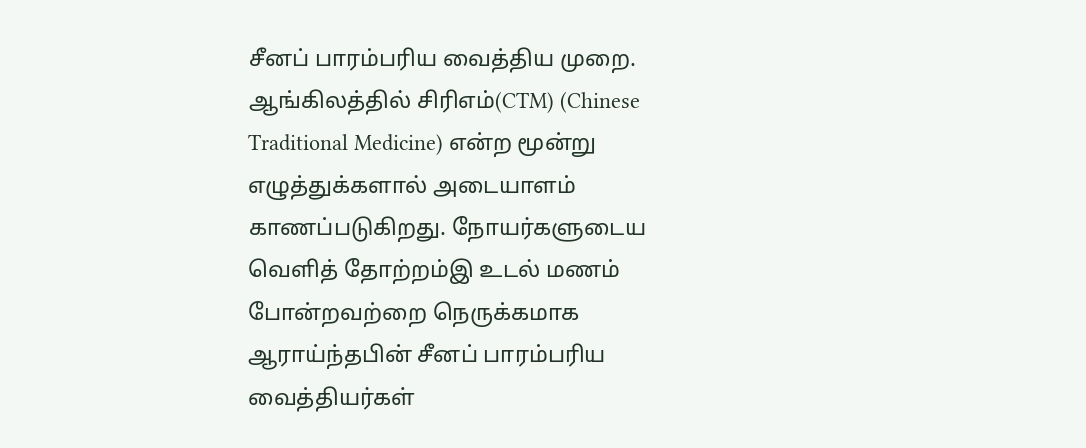சீனப் பாரம்பரிய வைத்திய முறை. ஆங்கிலத்தில் சிரிஎம்(CTM) (Chinese Traditional Medicine) என்ற மூன்று எழுத்துக்களால் அடையாளம் காணப்படுகிறது. நோயர்களுடைய வெளித் தோற்றம்இ உடல் மணம் போன்றவற்றை நெருக்கமாக ஆராய்ந்தபின் சீனப் பாரம்பரிய வைத்தியர்கள்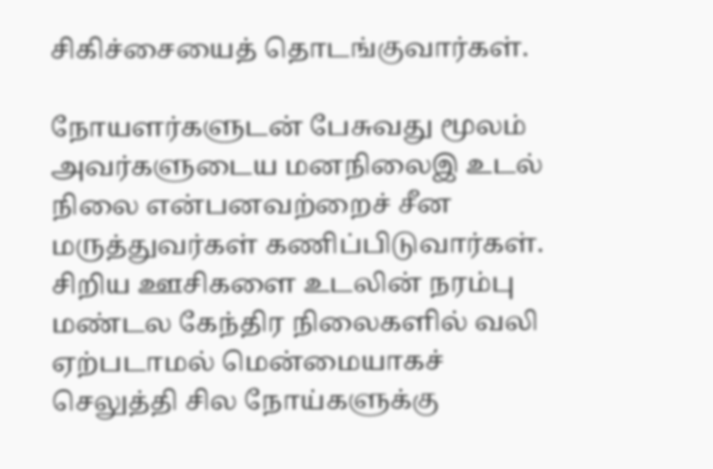சிகிச்சையைத் தொடங்குவார்கள்.

நோயளர்களுடன் பேசுவது மூலம் அவர்களுடைய மனநிலைஇ உடல் நிலை என்பனவற்றைச் சீன மருத்துவர்கள் கணிப்பிடுவார்கள்.
சிறிய ஊசிகளை உடலின் நரம்பு மண்டல கேந்திர நிலைகளில் வலி ஏற்படாமல் மென்மையாகச் செலுத்தி சில நோய்களுக்கு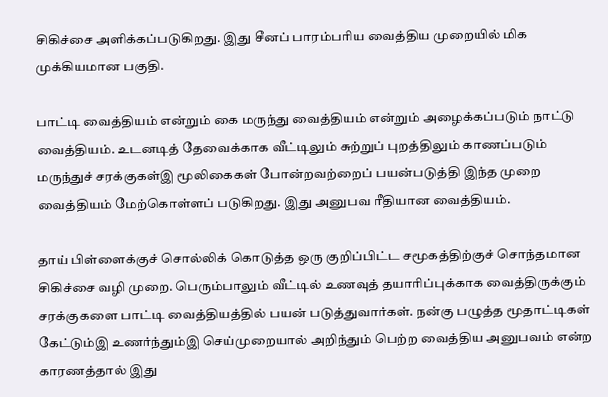சிகிச்சை அளிக்கப்படுகிறது. இது சீனப் பாரம்பரிய வைத்திய முறையில் மிக முக்கியமான பகுதி.

பாட்டி வைத்தியம் என்றும் கை மருந்து வைத்தியம் என்றும் அழைக்கப்படும் நாட்டு வைத்தியம். உடனடித் தேவைக்காக வீட்டிலும் சுற்றுப் புறத்திலும் காணப்படும் மருந்துச் சரக்குகள்இ மூலிகைகள் போன்றவற்றைப் பயன்படுத்தி இந்த முறை வைத்தியம் மேற்கொள்ளப் படுகிறது. இது அனுபவ ரீதியான வைத்தியம்.

தாய் பிள்ளைக்குச் சொல்லிக் கொடுத்த ஒரு குறிப்பிட்ட சமூகத்திற்குச் சொந்தமான சிகிச்சை வழி முறை. பெரும்பாலும் வீட்டில் உணவுத் தயாரிப்புக்காக வைத்திருக்கும் சரக்குகளை பாட்டி வைத்தியத்தில் பயன் படுத்துவார்கள். நன்கு பழுத்த மூதாட்டிகள் கேட்டும்இ உணர்ந்தும்இ செய்முறையால் அறிந்தும் பெற்ற வைத்திய அனுபவம் என்ற காரணத்தால் இது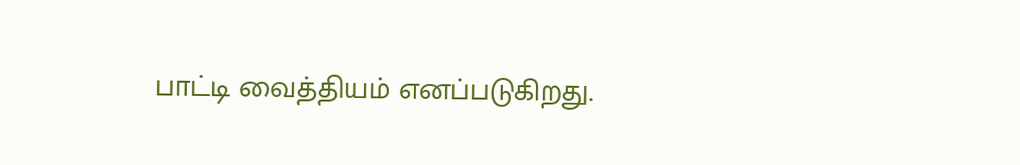பாட்டி வைத்தியம் எனப்படுகிறது.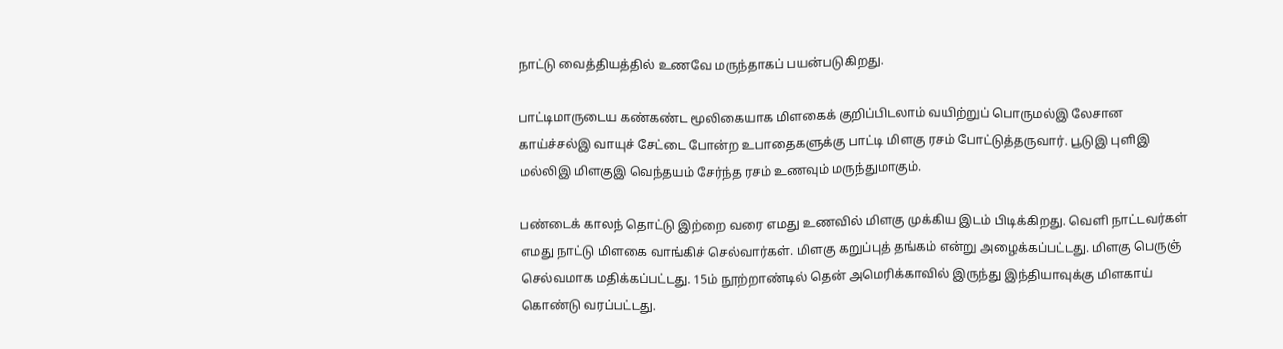நாட்டு வைத்தியத்தில் உணவே மருந்தாகப் பயன்படுகிறது.

பாட்டிமாருடைய கண்கண்ட மூலிகையாக மிளகைக் குறிப்பிடலாம் வயிற்றுப் பொருமல்இ லேசான காய்ச்சல்இ வாயுச் சேட்டை போன்ற உபாதைகளுக்கு பாட்டி மிளகு ரசம் போட்டுத்தருவார். பூடுஇ புளிஇ மல்லிஇ மிளகுஇ வெந்தயம் சேர்ந்த ரசம் உணவும் மருந்துமாகும்.

பண்டைக் காலந் தொட்டு இற்றை வரை எமது உணவில் மிளகு முக்கிய இடம் பிடிக்கிறது. வெளி நாட்டவர்கள் எமது நாட்டு மிளகை வாங்கிச் செல்வார்கள். மிளகு கறுப்புத் தங்கம் என்று அழைக்கப்பட்டது. மிளகு பெருஞ் செல்வமாக மதிக்கப்பட்டது. 15ம் நூற்றாண்டில் தென் அமெரிக்காவில் இருந்து இந்தியாவுக்கு மிளகாய் கொண்டு வரப்பட்டது.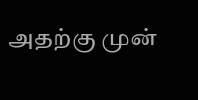அதற்கு முன்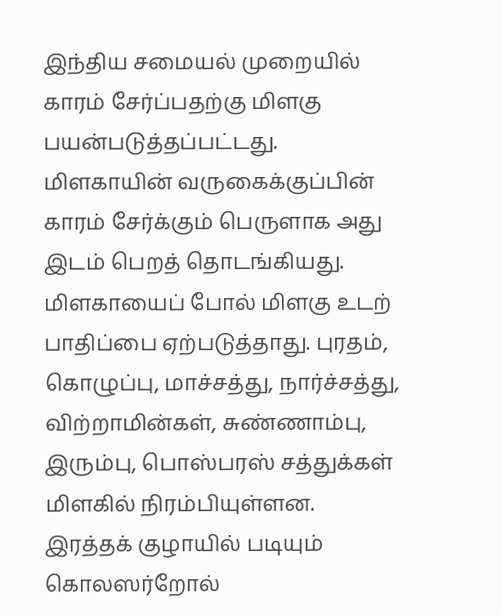இந்திய சமையல் முறையில் காரம் சேர்ப்பதற்கு மிளகு பயன்படுத்தப்பட்டது. மிளகாயின் வருகைக்குப்பின் காரம் சேர்க்கும் பெருளாக அது இடம் பெறத் தொடங்கியது. மிளகாயைப் போல் மிளகு உடற் பாதிப்பை ஏற்படுத்தாது. புரதம், கொழுப்பு, மாச்சத்து, நார்ச்சத்து, விற்றாமின்கள், சுண்ணாம்பு, இரும்பு, பொஸ்பரஸ் சத்துக்கள் மிளகில் நிரம்பியுள்ளன. இரத்தக் குழாயில் படியும் கொலஸர்றோல்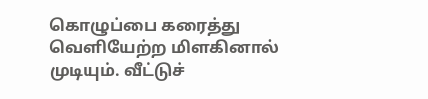கொழுப்பை கரைத்து வெளியேற்ற மிளகினால் முடியும். வீட்டுச்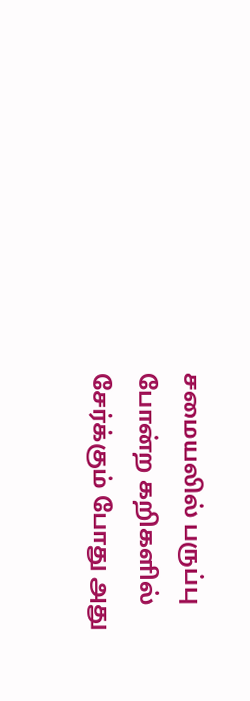சமையலில் பருப்பு போன்ற கறிகளில் சேர்க்கும் போது அது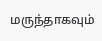மருந்தாகவும்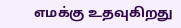எமக்கு உதவுகிறது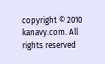copyright © 2010 kanavy.com. All rights reserved